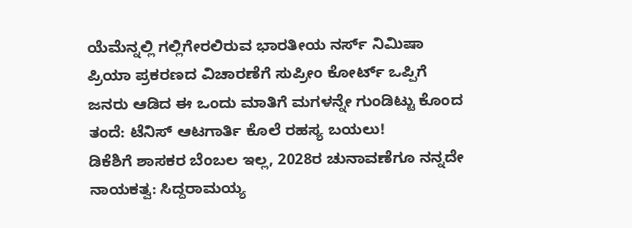ಯೆಮೆನ್ನಲ್ಲಿ ಗಲ್ಲಿಗೇರಲಿರುವ ಭಾರತೀಯ ನರ್ಸ್ ನಿಮಿಷಾ ಪ್ರಿಯಾ ಪ್ರಕರಣದ ವಿಚಾರಣೆಗೆ ಸುಪ್ರೀಂ ಕೋರ್ಟ್ ಒಪ್ಪಿಗೆ
ಜನರು ಆಡಿದ ಈ ಒಂದು ಮಾತಿಗೆ ಮಗಳನ್ನೇ ಗುಂಡಿಟ್ಟು ಕೊಂದ ತಂದೆ: ಟೆನಿಸ್ ಆಟಗಾರ್ತಿ ಕೊಲೆ ರಹಸ್ಯ ಬಯಲು!
ಡಿಕೆಶಿಗೆ ಶಾಸಕರ ಬೆಂಬಲ ಇಲ್ಲ, 2028ರ ಚುನಾವಣೆಗೂ ನನ್ನದೇ ನಾಯಕತ್ವ: ಸಿದ್ದರಾಮಯ್ಯ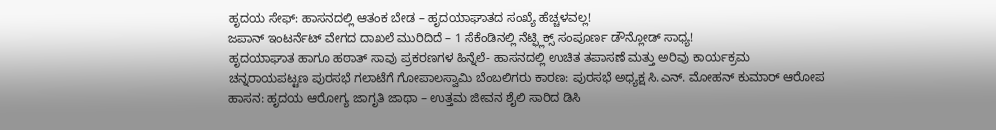ಹೃದಯ ಸೇಫ್: ಹಾಸನದಲ್ಲಿ ಆತಂಕ ಬೇಡ – ಹೃದಯಾಘಾತದ ಸಂಖ್ಯೆ ಹೆಚ್ಚಳವಲ್ಲ!
ಜಪಾನ್ ಇಂಟರ್ನೆಟ್ ವೇಗದ ದಾಖಲೆ ಮುರಿದಿದೆ – 1 ಸೆಕೆಂಡಿನಲ್ಲಿ ನೆಟ್ಫ್ಲಿಕ್ಸ್ ಸಂಪೂರ್ಣ ಡೌನ್ಲೋಡ್ ಸಾಧ್ಯ!
ಹೃದಯಾಘಾತ ಹಾಗೂ ಹಠಾತ್ ಸಾವು ಪ್ರಕರಣಗಳ ಹಿನ್ನೆಲೆ- ಹಾಸನದಲ್ಲಿ ಉಚಿತ ತಪಾಸಣೆ ಮತ್ತು ಅರಿವು ಕಾರ್ಯಕ್ರಮ
ಚನ್ನರಾಯಪಟ್ಟಣ ಪುರಸಭೆ ಗಲಾಟೆಗೆ ಗೋಪಾಲಸ್ವಾಮಿ ಬೆಂಬಲಿಗರು ಕಾರಣ: ಪುರಸಭೆ ಅಧ್ಯಕ್ಷ ಸಿ.ಎನ್. ಮೋಹನ್ ಕುಮಾರ್ ಆರೋಪ
ಹಾಸನ: ಹೃದಯ ಆರೋಗ್ಯ ಜಾಗೃತಿ ಜಾಥಾ – ಉತ್ತಮ ಜೀವನ ಶೈಲಿ ಸಾರಿದ ಡಿಸಿ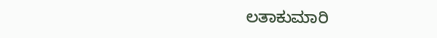ಲತಾಕುಮಾರಿ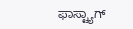ಫಾಸ್ಟ್ಯಾಗ್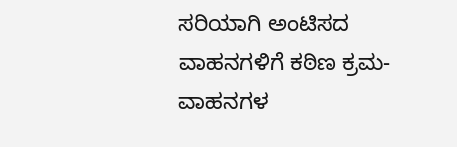ಸರಿಯಾಗಿ ಅಂಟಿಸದ ವಾಹನಗಳಿಗೆ ಕಠಿಣ ಕ್ರಮ- ವಾಹನಗಳ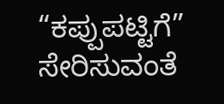“ಕಪ್ಪುಪಟ್ಟಿಗೆ” ಸೇರಿಸುವಂತೆ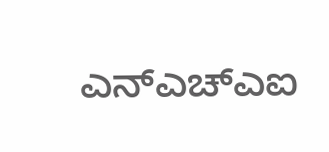ಎನ್ಎಚ್ಎಐ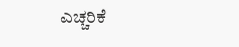ಎಚ್ಚರಿಕೆ